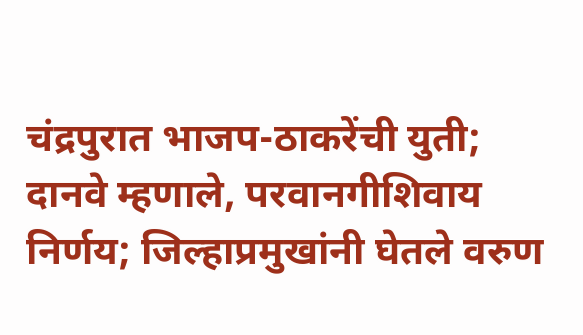चंद्रपुरात भाजप-ठाकरेंची युती; दानवे म्हणाले, परवानगीशिवाय निर्णय; जिल्हाप्रमुखांनी घेतले वरुण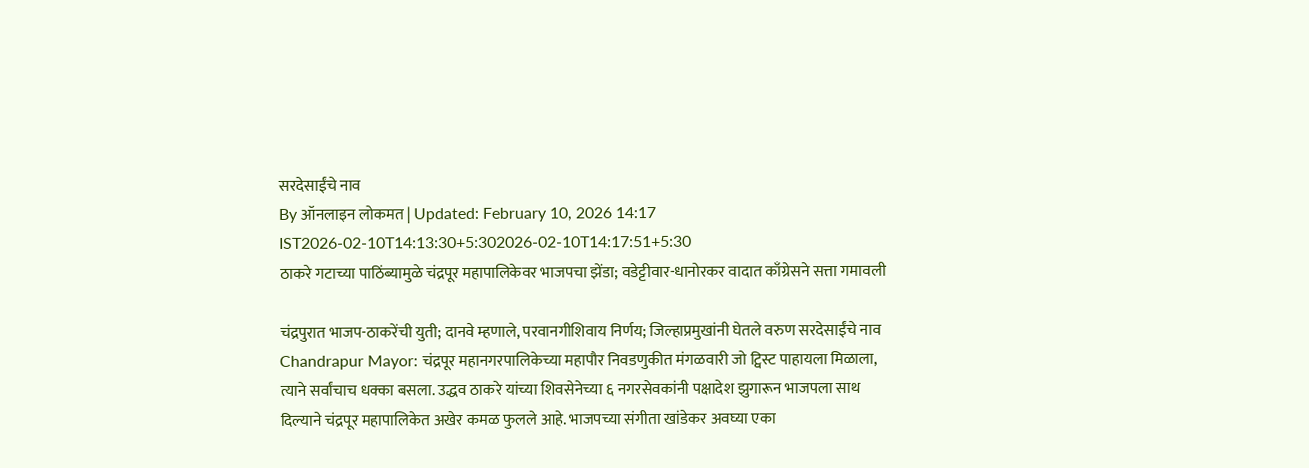सरदेसाईंचे नाव
By ऑनलाइन लोकमत | Updated: February 10, 2026 14:17 IST2026-02-10T14:13:30+5:302026-02-10T14:17:51+5:30
ठाकरे गटाच्या पाठिंब्यामुळे चंद्रपूर महापालिकेवर भाजपचा झेंडा; वडेट्टीवार-धानोरकर वादात काँग्रेसने सत्ता गमावली

चंद्रपुरात भाजप-ठाकरेंची युती; दानवे म्हणाले, परवानगीशिवाय निर्णय; जिल्हाप्रमुखांनी घेतले वरुण सरदेसाईंचे नाव
Chandrapur Mayor: चंद्रपूर महानगरपालिकेच्या महापौर निवडणुकीत मंगळवारी जो ट्विस्ट पाहायला मिळाला, त्याने सर्वांचाच धक्का बसला. उद्धव ठाकरे यांच्या शिवसेनेच्या ६ नगरसेवकांनी पक्षादेश झुगारून भाजपला साथ दिल्याने चंद्रपूर महापालिकेत अखेर कमळ फुलले आहे. भाजपच्या संगीता खांडेकर अवघ्या एका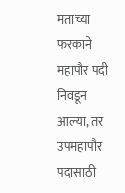मताच्या फरकाने महापौर पदी निवडून आल्या, तर उपमहापौर पदासाठी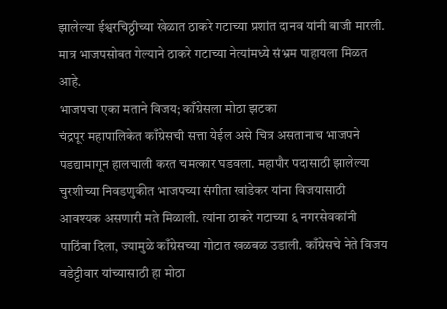झालेल्या ईश्वरचिठ्ठीच्या खेळात ठाकरे गटाच्या प्रशांत दानव यांनी बाजी मारली. मात्र भाजपसोबत गेल्याने ठाकरे गटाच्या नेत्यांमध्ये संभ्रम पाहायला मिळत आहे.
भाजपचा एका मताने विजय; काँग्रेसला मोठा झटका
चंद्रपूर महापालिकेत काँग्रेसची सत्ता येईल असे चित्र असतानाच भाजपने पडद्यामागून हालचाली करत चमत्कार घडवला. महापौर पदासाठी झालेल्या चुरशीच्या निवडणुकीत भाजपच्या संगीता खांडेकर यांना विजयासाठी आवश्यक असणारी मते मिळाली. त्यांना ठाकरे गटाच्या ६ नगरसेवकांनी पाठिंबा दिला, ज्यामुळे काँग्रेसच्या गोटात खळबळ उडाली. काँग्रेसचे नेते विजय वडेट्टीवार यांच्यासाठी हा मोठा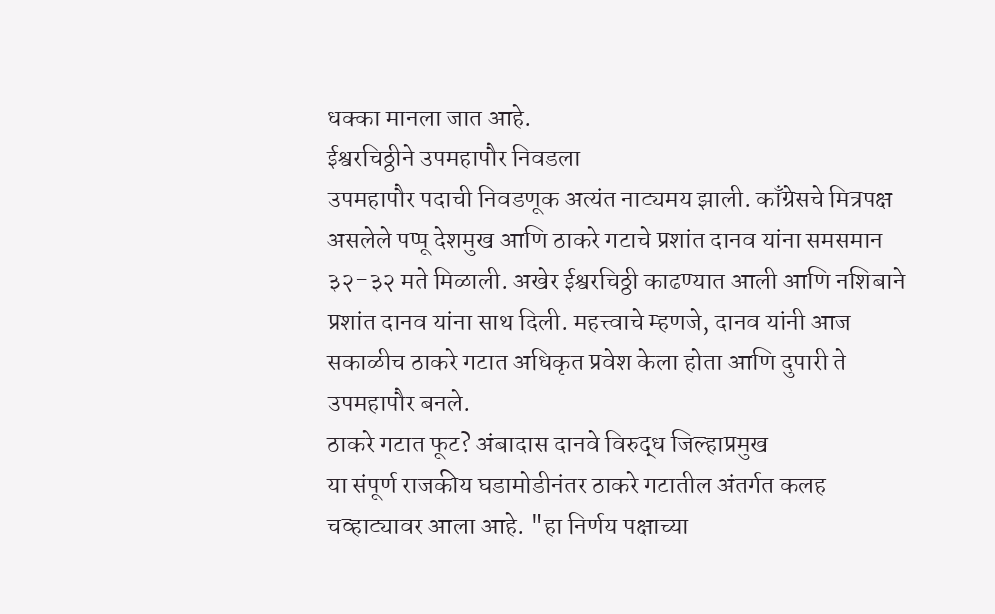धक्का मानला जात आहे.
ईश्वरचिठ्ठीने उपमहापौर निवडला
उपमहापौर पदाची निवडणूक अत्यंत नाट्यमय झाली. काँग्रेसचे मित्रपक्ष असलेले पप्पू देशमुख आणि ठाकरे गटाचे प्रशांत दानव यांना समसमान ३२-३२ मते मिळाली. अखेर ईश्वरचिठ्ठी काढण्यात आली आणि नशिबाने प्रशांत दानव यांना साथ दिली. महत्त्वाचे म्हणजे, दानव यांनी आज सकाळीच ठाकरे गटात अधिकृत प्रवेश केला होता आणि दुपारी ते उपमहापौर बनले.
ठाकरे गटात फूट? अंबादास दानवे विरुद्ध जिल्हाप्रमुख
या संपूर्ण राजकीय घडामोडीनंतर ठाकरे गटातील अंतर्गत कलह चव्हाट्यावर आला आहे. "हा निर्णय पक्षाच्या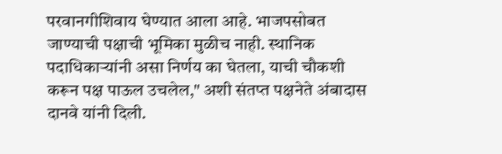परवानगीशिवाय घेण्यात आला आहे. भाजपसोबत जाण्याची पक्षाची भूमिका मुळीच नाही. स्थानिक पदाधिकाऱ्यांनी असा निर्णय का घेतला, याची चौकशी करून पक्ष पाऊल उचलेल," अशी संतप्त पक्षनेते अंबादास दानवे यांनी दिली.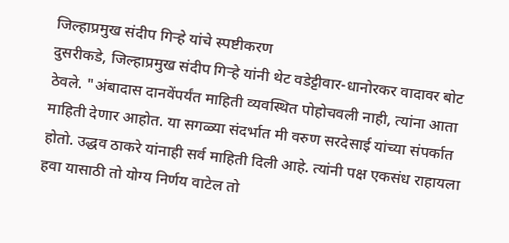जिल्हाप्रमुख संदीप गिऱ्हे यांचे स्पष्टीकरण
दुसरीकडे, जिल्हाप्रमुख संदीप गिऱ्हे यांनी थेट वडेट्टीवार-धानोरकर वादावर बोट ठेवले. "अंबादास दानवेंपर्यंत माहिती व्यवस्थित पोहोचवली नाही, त्यांना आता माहिती देणार आहोत. या सगळ्या संदर्भात मी वरुण सरदेसाई यांच्या संपर्कात होतो. उद्धव ठाकरे यांनाही सर्व माहिती दिली आहे. त्यांनी पक्ष एकसंध राहायला हवा यासाठी तो योग्य निर्णय वाटेल तो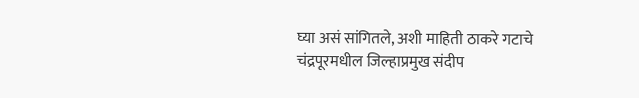घ्या असं सांगितले, अशी माहिती ठाकरे गटाचे चंद्रपूरमधील जिल्हाप्रमुख संदीप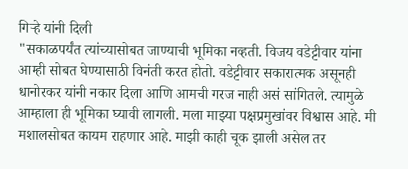गिऱ्हे यांनी दिली
"सकाळपर्यंत त्यांच्यासोबत जाण्याची भूमिका नव्हती. विजय वडेट्टीवार यांना आम्ही सोबत घेण्यासाठी विनंती करत होतो. वडेट्टीवार सकारात्मक असूनही धानोरकर यांनी नकार दिला आणि आमची गरज नाही असं सांगितले. त्यामुळे आम्हाला ही भूमिका घ्यावी लागली. मला माझ्या पक्षप्रमुखांवर विश्वास आहे. मी मशालसोबत कायम राहणार आहे. माझी काही चूक झाली असेल तर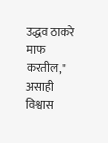उद्धव ठाकरे माफ करतील," असाही विश्वास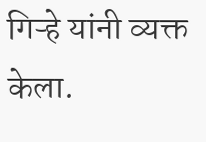गिऱ्हे यांनी व्यक्त केला.